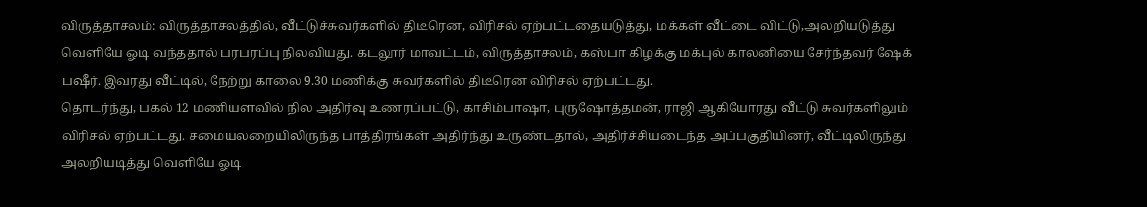விருத்தாசலம்: விருத்தாசலத்தில், வீட்டுச்சுவர்களில் திடீரென, விரிசல் ஏற்பட்டதையடுத்து, மக்கள் வீட்டை விட்டு,அலறியடுத்து வெளியே ஓடி வந்ததால் பரபரப்பு நிலவியது. கடலூர் மாவட்டம், விருத்தாசலம், கஸ்பா கிழக்கு மக்புல் காலனியை சேர்ந்தவர் ஷேக் பஷீர். இவரது வீட்டில், நேற்று காலை 9.30 மணிக்கு சுவர்களில் திடீரென விரிசல் ஏற்பட்டது.
தொடர்ந்து, பகல் 12 மணியளவில் நில அதிர்வு உணரப்பட்டு, காசிம்பாஷா, புருஷோத்தமன், ராஜி ஆகியோரது வீட்டு சுவர்களிலும் விரிசல் ஏற்பட்டது. சமையலறையிலிருந்த பாத்திரங்கள் அதிர்ந்து உருண்டதால், அதிர்ச்சியடைந்த அப்பகுதியினர், வீட்டிலிருந்து அலறியடித்து வெளியே ஓடி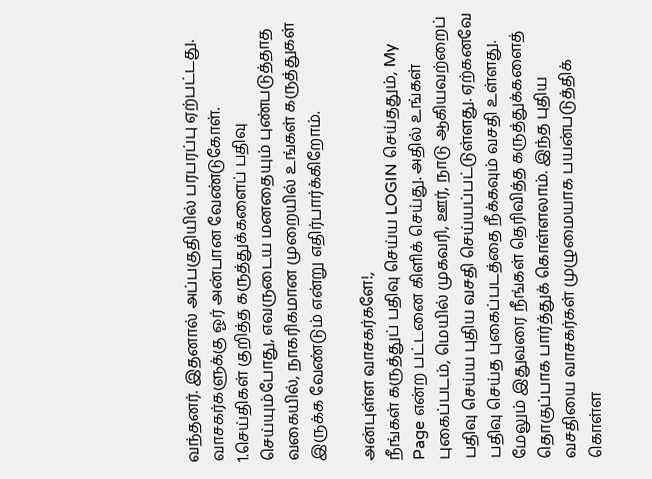வந்தனர். இதனால் அப்பகுதியில் பரபரப்பு ஏற்பட்டது.
வாசகர்களுக்கு ஓர் அன்பான வேண்டுகோள்.
1.செய்திகள் குறித்த கருத்துக்களைப் பதிவு செய்யும்போது, எவருடைய மனதையும் புண்படுத்தாத வகையில், நாகரிகமான முறையில் உங்கள் கருத்துகள் இருக்க வேண்டும் என்று எதிர்பார்க்கிறோம்.

அன்புள்ள வாசகர்களே!,
நீங்கள் கருத்துப் பதிவு செய்ய LOGIN செய்ததும், My Page என்ற பட்டனை கிளிக் செய்து. அதில் உங்கள் புகைப்படம், மெயில் முகவரி, ஊர், நாடு ஆகியவற்றைப் பதிவு செய்ய புதிய வசதி செய்யப்பட்டுள்ளது. ஏற்கனவே பதிவு செய்த புகைப்படத்தை நீக்கவும் வசதி உள்ளது. மேலும் இதுவரை நீங்கள் தெரிவித்த கருத்துக்களைத் தொகுப்பாக பார்த்துக் கொள்ளலாம். இந்த புதிய வசதியை வாசகர்கள் முழுமையாக பயன்படுத்திக் கொள்ள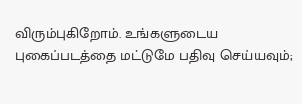விரும்புகிறோம். உங்களுடைய புகைப்படத்தை மட்டுமே பதிவு செய்யவும்;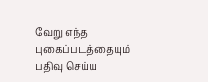வேறு எந்த புகைப்படத்தையும் பதிவு செய்ய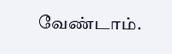வேண்டாம்.